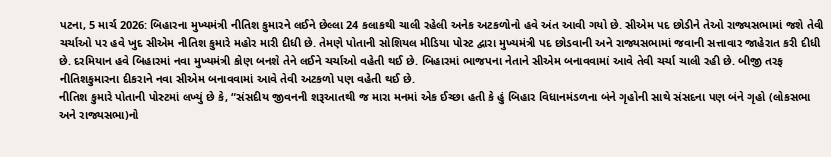પટના, 5 માર્ચ 2026: બિહારના મુખ્યમંત્રી નીતિશ કુમારને લઈને છેલ્લા 24 કલાકથી ચાલી રહેલી અનેક અટકળોનો હવે અંત આવી ગયો છે. સીએમ પદ છોડીને તેઓ રાજ્યસભામાં જશે તેવી ચર્ચાઓ પર હવે ખુદ સીએમ નીતિશ કુમારે મહોર મારી દીધી છે. તેમણે પોતાની સોશિયલ મીડિયા પોસ્ટ દ્વારા મુખ્યમંત્રી પદ છોડવાની અને રાજ્યસભામાં જવાની સત્તાવાર જાહેરાત કરી દીધી છે. દરમિયાન હવે બિહારમાં નવા મુખ્યમંત્રી કોણ બનશે તેને લઈને ચર્ચાઓ વહેતી થઈ છે. બિહારમાં ભાજપના નેતાને સીએમ બનાવવામાં આવે તેવી ચર્ચા ચાલી રહી છે. બીજી તરફ નીતિશકુમારના દીકરાને નવા સીએમ બનાવવામાં આવે તેવી અટકળો પણ વહેતી થઈ છે.
નીતિશ કુમારે પોતાની પોસ્ટમાં લખ્યું છે કે, “સંસદીય જીવનની શરૂઆતથી જ મારા મનમાં એક ઈચ્છા હતી કે હું બિહાર વિધાનમંડળના બંને ગૃહોની સાથે સંસદના પણ બંને ગૃહો (લોકસભા અને રાજ્યસભા)નો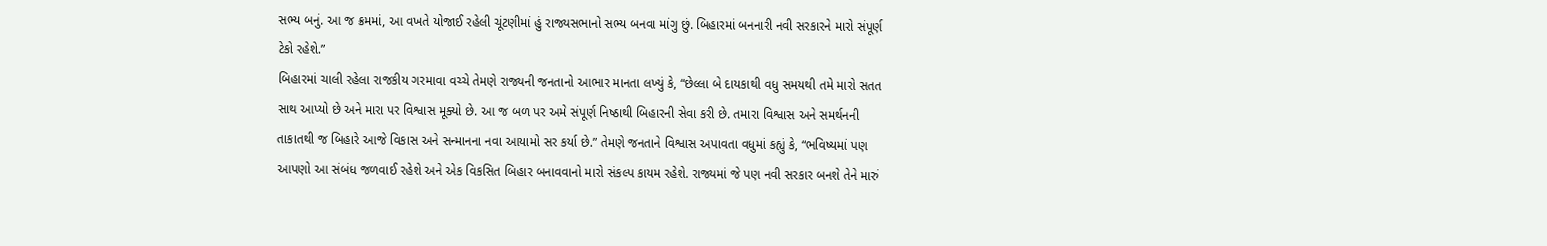સભ્ય બનું. આ જ ક્રમમાં, આ વખતે યોજાઈ રહેલી ચૂંટણીમાં હું રાજ્યસભાનો સભ્ય બનવા માંગુ છું. બિહારમાં બનનારી નવી સરકારને મારો સંપૂર્ણ ટેકો રહેશે.”
બિહારમાં ચાલી રહેલા રાજકીય ગરમાવા વચ્ચે તેમણે રાજ્યની જનતાનો આભાર માનતા લખ્યું કે, “છેલ્લા બે દાયકાથી વધુ સમયથી તમે મારો સતત સાથ આપ્યો છે અને મારા પર વિશ્વાસ મૂક્યો છે. આ જ બળ પર અમે સંપૂર્ણ નિષ્ઠાથી બિહારની સેવા કરી છે. તમારા વિશ્વાસ અને સમર્થનની તાકાતથી જ બિહારે આજે વિકાસ અને સન્માનના નવા આયામો સર કર્યા છે.” તેમણે જનતાને વિશ્વાસ અપાવતા વધુમાં કહ્યું કે, “ભવિષ્યમાં પણ આપણો આ સંબંધ જળવાઈ રહેશે અને એક વિકસિત બિહાર બનાવવાનો મારો સંકલ્પ કાયમ રહેશે. રાજ્યમાં જે પણ નવી સરકાર બનશે તેને મારું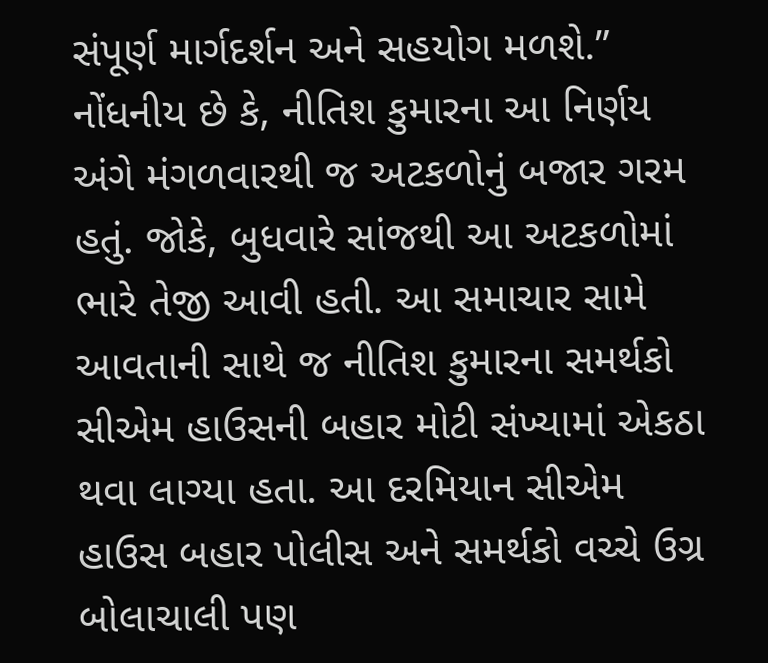સંપૂર્ણ માર્ગદર્શન અને સહયોગ મળશે.”
નોંધનીય છે કે, નીતિશ કુમારના આ નિર્ણય અંગે મંગળવારથી જ અટકળોનું બજાર ગરમ હતું. જોકે, બુધવારે સાંજથી આ અટકળોમાં ભારે તેજી આવી હતી. આ સમાચાર સામે આવતાની સાથે જ નીતિશ કુમારના સમર્થકો સીએમ હાઉસની બહાર મોટી સંખ્યામાં એકઠા થવા લાગ્યા હતા. આ દરમિયાન સીએમ હાઉસ બહાર પોલીસ અને સમર્થકો વચ્ચે ઉગ્ર બોલાચાલી પણ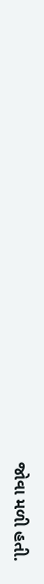જોવા મળી હતી.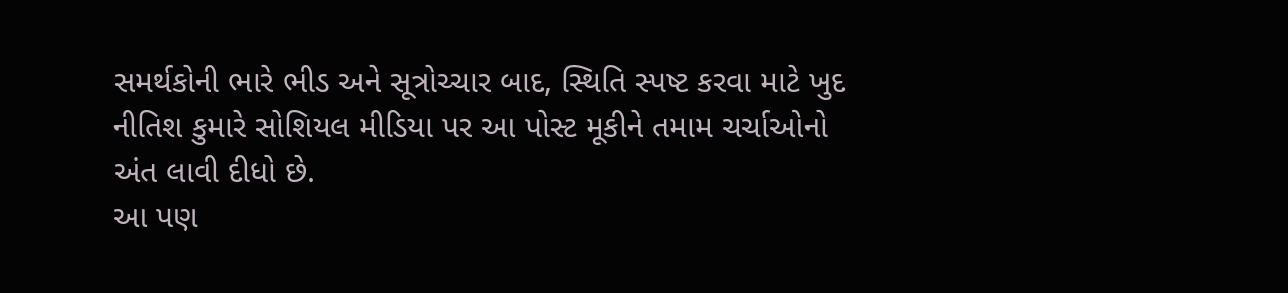સમર્થકોની ભારે ભીડ અને સૂત્રોચ્ચાર બાદ, સ્થિતિ સ્પષ્ટ કરવા માટે ખુદ નીતિશ કુમારે સોશિયલ મીડિયા પર આ પોસ્ટ મૂકીને તમામ ચર્ચાઓનો અંત લાવી દીધો છે.
આ પણ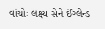વાંચોઃ લક્ષ્ય સેને ઈંગ્લેન્ડ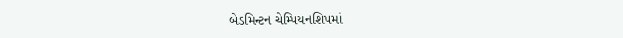બેડમિન્ટન ચેમ્પિયનશિપમાં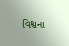વિશ્વના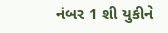નંબર 1 શી યુકીને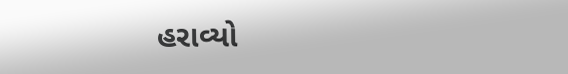હરાવ્યો